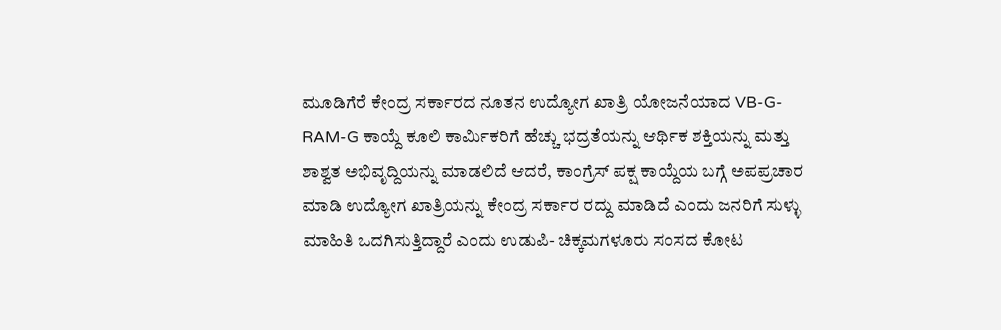ಮೂಡಿಗೆರೆ ಕೇಂದ್ರ ಸರ್ಕಾರದ ನೂತನ ಉದ್ಯೋಗ ಖಾತ್ರಿ ಯೋಜನೆಯಾದ VB-G-RAM-G ಕಾಯ್ದೆ ಕೂಲಿ ಕಾರ್ಮಿಕರಿಗೆ ಹೆಚ್ಚು ಭದ್ರತೆಯನ್ನು ಆರ್ಥಿಕ ಶಕ್ತಿಯನ್ನು ಮತ್ತು ಶಾಶ್ವತ ಅಭಿವೃದ್ದಿಯನ್ನು ಮಾಡಲಿದೆ ಆದರೆ, ಕಾಂಗ್ರೆಸ್ ಪಕ್ಷ ಕಾಯ್ದೆಯ ಬಗ್ಗೆ ಅಪಪ್ರಚಾರ ಮಾಡಿ ಉದ್ಯೋಗ ಖಾತ್ರಿಯನ್ನು ಕೇಂದ್ರ ಸರ್ಕಾರ ರದ್ದು ಮಾಡಿದೆ ಎಂದು ಜನರಿಗೆ ಸುಳ್ಳು ಮಾಹಿತಿ ಒದಗಿಸುತ್ತಿದ್ದಾರೆ ಎಂದು ಉಡುಪಿ- ಚಿಕ್ಕಮಗಳೂರು ಸಂಸದ ಕೋಟ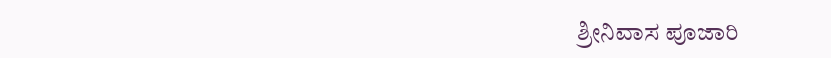ಶ್ರೀನಿವಾಸ ಪೂಜಾರಿ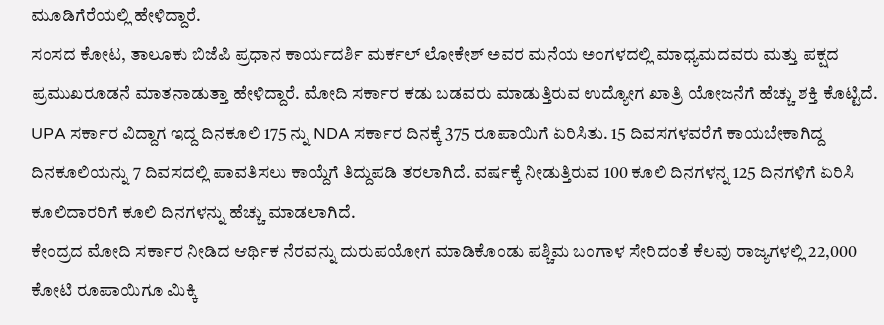ಮೂಡಿಗೆರೆಯಲ್ಲಿ ಹೇಳಿದ್ದಾರೆ.
ಸಂಸದ ಕೋಟ, ತಾಲೂಕು ಬಿಜೆಪಿ ಪ್ರಧಾನ ಕಾರ್ಯದರ್ಶಿ ಮರ್ಕಲ್ ಲೋಕೇಶ್ ಅವರ ಮನೆಯ ಅಂಗಳದಲ್ಲಿ ಮಾಧ್ಯಮದವರು ಮತ್ತು ಪಕ್ಷದ ಪ್ರಮುಖರೂಡನೆ ಮಾತನಾಡುತ್ತಾ ಹೇಳಿದ್ದಾರೆ. ಮೋದಿ ಸರ್ಕಾರ ಕಡು ಬಡವರು ಮಾಡುತ್ತಿರುವ ಉದ್ಯೋಗ ಖಾತ್ರಿ ಯೋಜನೆಗೆ ಹೆಚ್ಚು ಶಕ್ತಿ ಕೊಟ್ಟಿದೆ. UPA ಸರ್ಕಾರ ವಿದ್ದಾಗ ಇದ್ದ ದಿನಕೂಲಿ 175 ನ್ನು NDA ಸರ್ಕಾರ ದಿನಕ್ಕೆ 375 ರೂಪಾಯಿಗೆ ಏರಿಸಿತು. 15 ದಿವಸಗಳವರೆಗೆ ಕಾಯಬೇಕಾಗಿದ್ದ ದಿನಕೂಲಿಯನ್ನು 7 ದಿವಸದಲ್ಲಿ ಪಾವತಿಸಲು ಕಾಯ್ದೆಗೆ ತಿದ್ದುಪಡಿ ತರಲಾಗಿದೆ. ವರ್ಷಕ್ಕೆ ನೀಡುತ್ತಿರುವ 100 ಕೂಲಿ ದಿನಗಳನ್ನ 125 ದಿನಗಳಿಗೆ ಏರಿಸಿ ಕೂಲಿದಾರರಿಗೆ ಕೂಲಿ ದಿನಗಳನ್ನು ಹೆಚ್ಚು ಮಾಡಲಾಗಿದೆ.
ಕೇಂದ್ರದ ಮೋದಿ ಸರ್ಕಾರ ನೀಡಿದ ಆರ್ಥಿಕ ನೆರವನ್ನು ದುರುಪಯೋಗ ಮಾಡಿಕೊಂಡು ಪಶ್ಚಿಮ ಬಂಗಾಳ ಸೇರಿದಂತೆ ಕೆಲವು ರಾಜ್ಯಗಳಲ್ಲಿ 22,000 ಕೋಟಿ ರೂಪಾಯಿಗೂ ಮಿಕ್ಕಿ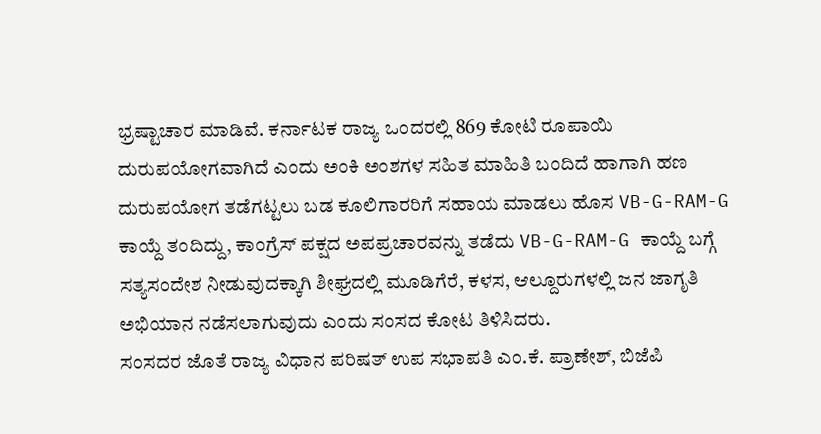ಭ್ರಷ್ಟಾಚಾರ ಮಾಡಿವೆ. ಕರ್ನಾಟಕ ರಾಜ್ಯ ಒಂದರಲ್ಲಿ 869 ಕೋಟಿ ರೂಪಾಯಿ ದುರುಪಯೋಗವಾಗಿದೆ ಎಂದು ಅಂಕಿ ಅಂಶಗಳ ಸಹಿತ ಮಾಹಿತಿ ಬಂದಿದೆ ಹಾಗಾಗಿ ಹಣ ದುರುಪಯೋಗ ತಡೆಗಟ್ಟಲು ಬಡ ಕೂಲಿಗಾರರಿಗೆ ಸಹಾಯ ಮಾಡಲು ಹೊಸ VB-G-RAM-G ಕಾಯ್ದೆ ತಂದಿದ್ದು, ಕಾಂಗ್ರೆಸ್ ಪಕ್ಷದ ಅಪಪ್ರಚಾರವನ್ನು ತಡೆದು VB-G-RAM-G ಕಾಯ್ದೆ ಬಗ್ಗೆ ಸತ್ಯಸಂದೇಶ ನೀಡುವುದಕ್ಕಾಗಿ ಶೀಘ್ರದಲ್ಲಿ ಮೂಡಿಗೆರೆ, ಕಳಸ, ಆಲ್ದೂರುಗಳಲ್ಲಿ ಜನ ಜಾಗೃತಿ ಅಭಿಯಾನ ನಡೆಸಲಾಗುವುದು ಎಂದು ಸಂಸದ ಕೋಟ ತಿಳಿಸಿದರು.
ಸಂಸದರ ಜೊತೆ ರಾಜ್ಯ ವಿಧಾನ ಪರಿಷತ್ ಉಪ ಸಭಾಪತಿ ಎಂ.ಕೆ. ಪ್ರಾಣೇಶ್, ಬಿಜೆಪಿ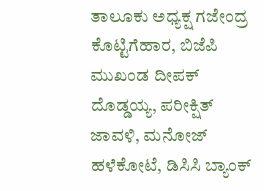ತಾಲೂಕು ಅಧ್ಯಕ್ಷ ಗಜೇಂದ್ರ ಕೊಟ್ಟಿಗೆಹಾರ, ಬಿಜೆಪಿ ಮುಖಂಡ ದೀಪಕ್ ದೊಡ್ಡಯ್ಯ, ಪರೀಕ್ಷಿತ್ ಜಾವಳಿ, ಮನೋಜ್ ಹಳೆಕೋಟೆ, ಡಿಸಿಸಿ ಬ್ಯಾಂಕ್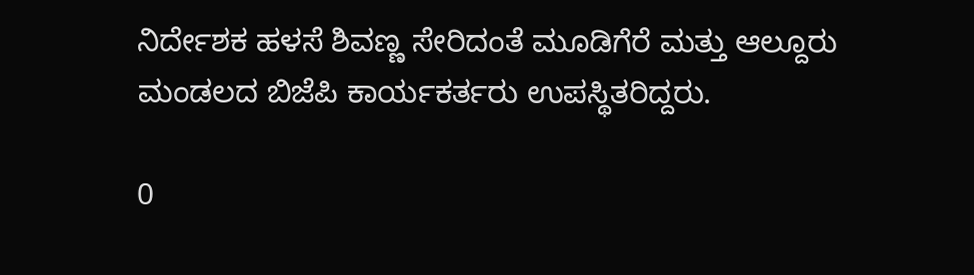ನಿರ್ದೇಶಕ ಹಳಸೆ ಶಿವಣ್ಣ ಸೇರಿದಂತೆ ಮೂಡಿಗೆರೆ ಮತ್ತು ಆಲ್ದೂರು ಮಂಡಲದ ಬಿಜೆಪಿ ಕಾರ್ಯಕರ್ತರು ಉಪಸ್ಥಿತರಿದ್ದರು.

0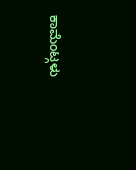ಕಾಮೆಂಟ್ಗಳು